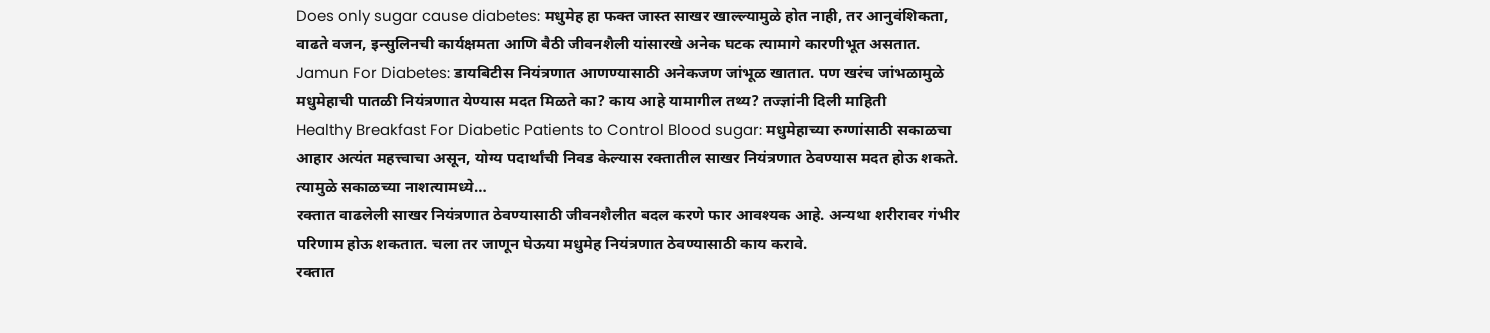Does only sugar cause diabetes: मधुमेह हा फक्त जास्त साखर खाल्ल्यामुळे होत नाही, तर आनुवंशिकता, वाढते वजन, इन्सुलिनची कार्यक्षमता आणि बैठी जीवनशैली यांसारखे अनेक घटक त्यामागे कारणीभूत असतात.
Jamun For Diabetes: डायबिटीस नियंत्रणात आणण्यासाठी अनेकजण जांभूळ खातात. पण खरंच जांभळामुळे मधुमेहाची पातळी नियंत्रणात येण्यास मदत मिळते का? काय आहे यामागील तथ्य? तज्ज्ञांनी दिली माहिती
Healthy Breakfast For Diabetic Patients to Control Blood sugar: मधुमेहाच्या रुग्णांसाठी सकाळचा आहार अत्यंत महत्त्वाचा असून, योग्य पदार्थांची निवड केल्यास रक्तातील साखर नियंत्रणात ठेवण्यास मदत होऊ शकते. त्यामुळे सकाळच्या नाशत्यामध्ये…
रक्तात वाढलेली साखर नियंत्रणात ठेवण्यासाठी जीवनशैलीत बदल करणे फार आवश्यक आहे. अन्यथा शरीरावर गंभीर परिणाम होऊ शकतात. चला तर जाणून घेऊया मधुमेह नियंत्रणात ठेवण्यासाठी काय करावे.
रक्तात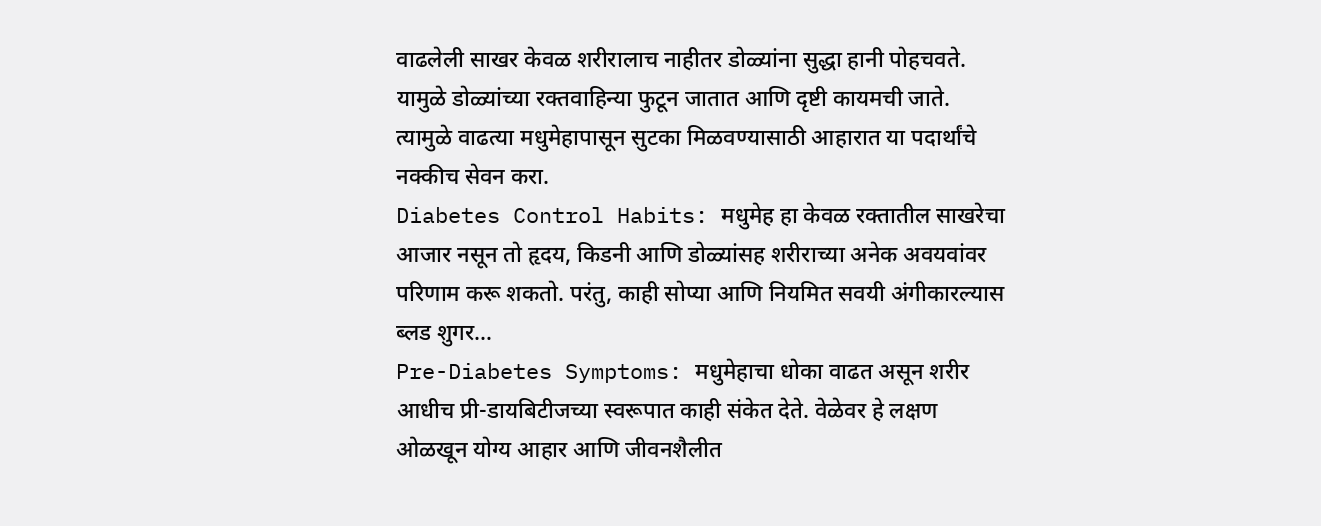वाढलेली साखर केवळ शरीरालाच नाहीतर डोळ्यांना सुद्धा हानी पोहचवते. यामुळे डोळ्यांच्या रक्तवाहिन्या फुटून जातात आणि दृष्टी कायमची जाते. त्यामुळे वाढत्या मधुमेहापासून सुटका मिळवण्यासाठी आहारात या पदार्थांचे नक्कीच सेवन करा.
Diabetes Control Habits: मधुमेह हा केवळ रक्तातील साखरेचा आजार नसून तो हृदय, किडनी आणि डोळ्यांसह शरीराच्या अनेक अवयवांवर परिणाम करू शकतो. परंतु, काही सोप्या आणि नियमित सवयी अंगीकारल्यास ब्लड शुगर…
Pre-Diabetes Symptoms: मधुमेहाचा धोका वाढत असून शरीर आधीच प्री-डायबिटीजच्या स्वरूपात काही संकेत देते. वेळेवर हे लक्षण ओळखून योग्य आहार आणि जीवनशैलीत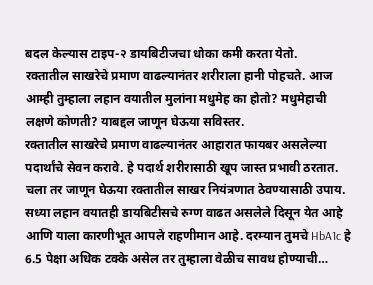बदल केल्यास टाइप-२ डायबिटीजचा धोका कमी करता येतो.
रक्तातील साखरेचे प्रमाण वाढल्यानंतर शरीराला हानी पोहचते. आज आम्ही तुम्हाला लहान वयातील मुलांना मधुमेह का होतो? मधुमेहाची लक्षणे कोणती? याबद्दल जाणून घेऊया सविस्तर.
रक्तातील साखरेचे प्रमाण वाढल्यानंतर आहारात फायबर असलेल्या पदार्थांचे सेवन करावे. हे पदार्थ शरीरासाठी खूप जास्त प्रभावी ठरतात. चला तर जाणून घेऊया रक्तातील साखर नियंत्रणात ठेवण्यासाठी उपाय.
सध्या लहान वयातही डायबिटीसचे रुग्ण वाढत असलेले दिसून येत आहे आणि याला कारणीभूत आपले राहणीमान आहे. दरम्यान तुमचे HbA1c हे 6.5 पेक्षा अधिक टक्के असेल तर तुम्हाला वेळीच सावध होण्याची…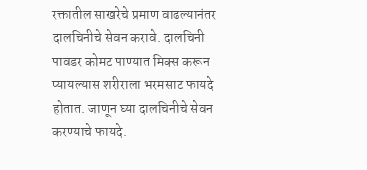रक्तातील साखरेचे प्रमाण वाढल्यानंतर दालचिनीचे सेवन करावे. दालचिनी पावडर कोमट पाण्यात मिक्स करून प्यायल्यास शरीराला भरमसाट फायदे होतात. जाणून घ्या दालचिनीचे सेवन करण्याचे फायदे.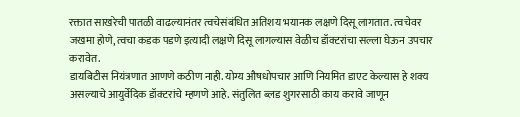रक्तात साखरेची पातळी वाढल्यानंतर त्वचेसंबंधित अतिशय भयानक लक्षणे दिसू लागतात. त्वचेवर जखमा होणे, त्वचा कडक पडणे इत्यादी लक्षणे दिसू लागल्यास वेळीच डॉक्टरांचा सल्ला घेऊन उपचार करावेत.
डायबिटीस नियंत्रणात आणणे कठीण नाही. योग्य औषधोपचार आणि नियमित डाएट केल्यास हे शक्य असल्याचे आयुर्वेदिक डॉक्टरांचे म्हणणे आहे. संतुलित ब्लड शुगरसाठी काय करावे जाणून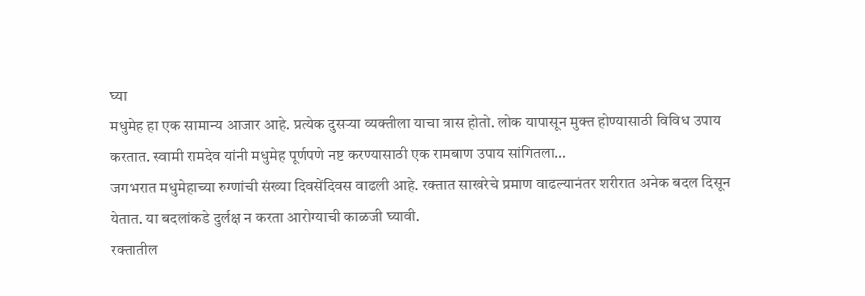घ्या
मधुमेह हा एक सामान्य आजार आहे. प्रत्येक दुसऱ्या व्यक्तीला याचा त्रास होतो. लोक यापासून मुक्त होण्यासाठी विविध उपाय करतात. स्वामी रामदेव यांनी मधुमेह पूर्णपणे नष्ट करण्यासाठी एक रामबाण उपाय सांगितला…
जगभरात मधुमेहाच्या रुग्णांची संख्या दिवसेंदिवस वाढली आहे. रक्तात साखरेचे प्रमाण वाढल्यानंतर शरीरात अनेक बदल दिसून येतात. या बदलांकडे दुर्लक्ष न करता आरोग्याची काळजी घ्यावी.
रक्तातील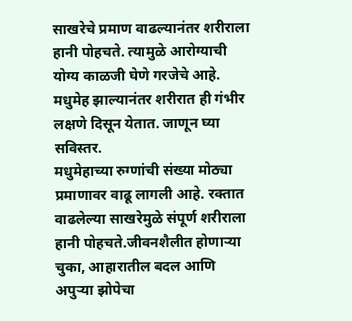साखरेचे प्रमाण वाढल्यानंतर शरीराला हानी पोहचते. त्यामुळे आरोग्याची योग्य काळजी घेणे गरजेचे आहे. मधुमेह झाल्यानंतर शरीरात ही गंभीर लक्षणे दिसून येतात. जाणून घ्या सविस्तर.
मधुमेहाच्या रुग्णांची संख्या मोठ्या प्रमाणावर वाढू लागली आहे. रक्तात वाढलेल्या साखरेमुळे संपूर्ण शरीराला हानी पोहचते.जीवनशैलीत होणाऱ्या चुका, आहारातील बदल आणि अपुऱ्या झोपेचा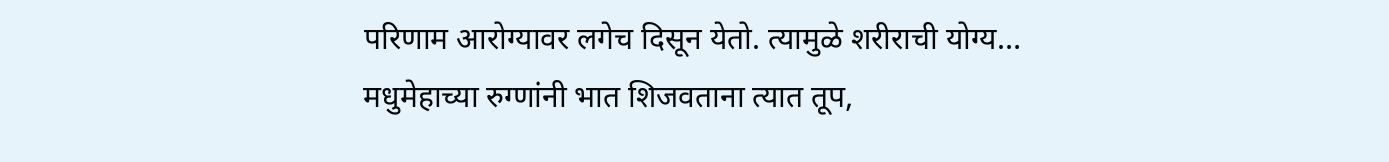परिणाम आरोग्यावर लगेच दिसून येतो. त्यामुळे शरीराची योग्य…
मधुमेहाच्या रुग्णांनी भात शिजवताना त्यात तूप,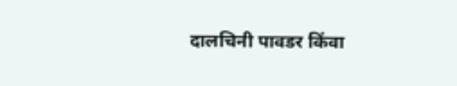दालचिनी पावडर किंवा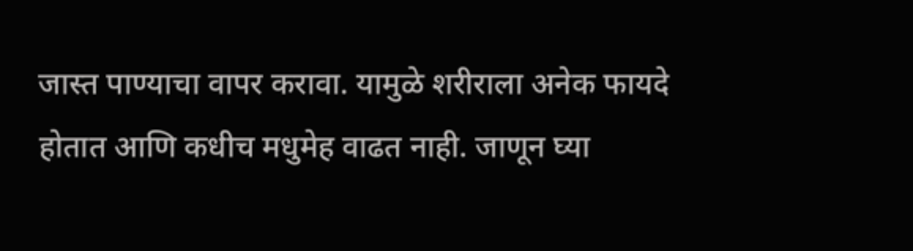जास्त पाण्याचा वापर करावा. यामुळे शरीराला अनेक फायदे होतात आणि कधीच मधुमेह वाढत नाही. जाणून घ्या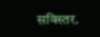सविस्तर.